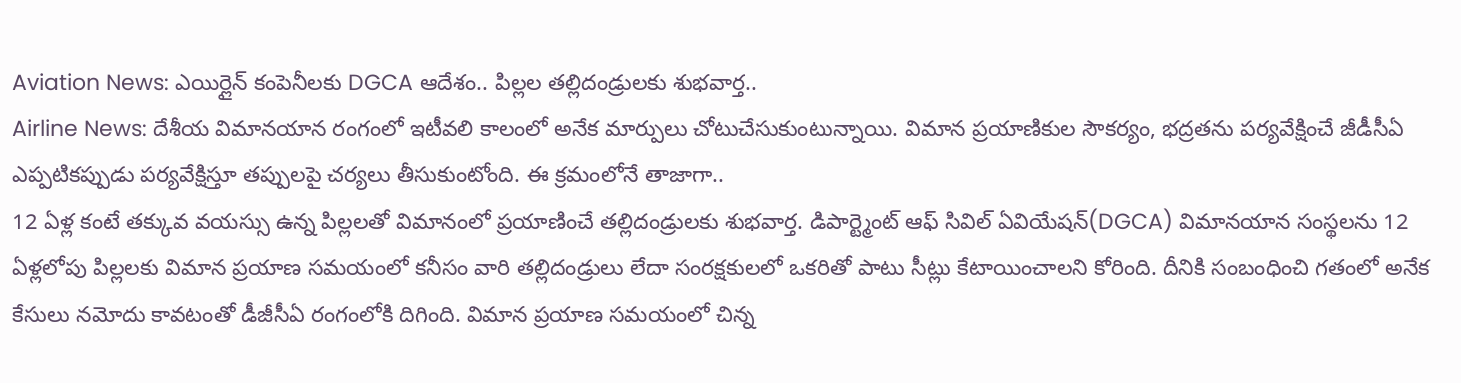Aviation News: ఎయిర్లైన్ కంపెనీలకు DGCA ఆదేశం.. పిల్లల తల్లిదండ్రులకు శుభవార్త..
Airline News: దేశీయ విమానయాన రంగంలో ఇటీవలి కాలంలో అనేక మార్పులు చోటుచేసుకుంటున్నాయి. విమాన ప్రయాణికుల సౌకర్యం, భద్రతను పర్యవేక్షించే జీడీసీఏ ఎప్పటికప్పుడు పర్యవేక్షిస్తూ తప్పులపై చర్యలు తీసుకుంటోంది. ఈ క్రమంలోనే తాజాగా..
12 ఏళ్ల కంటే తక్కువ వయస్సు ఉన్న పిల్లలతో విమానంలో ప్రయాణించే తల్లిదండ్రులకు శుభవార్త. డిపార్ట్మెంట్ ఆఫ్ సివిల్ ఏవియేషన్(DGCA) విమానయాన సంస్థలను 12 ఏళ్లలోపు పిల్లలకు విమాన ప్రయాణ సమయంలో కనీసం వారి తల్లిదండ్రులు లేదా సంరక్షకులలో ఒకరితో పాటు సీట్లు కేటాయించాలని కోరింది. దీనికి సంబంధించి గతంలో అనేక కేసులు నమోదు కావటంతో డీజీసీఏ రంగంలోకి దిగింది. విమాన ప్రయాణ సమయంలో చిన్న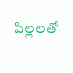పిల్లలతో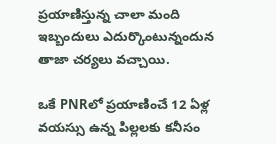ప్రయాణిస్తున్న చాలా మంది ఇబ్బందులు ఎదుర్కొంటున్నందున తాజా చర్యలు వచ్చాయి.

ఒకే PNRలో ప్రయాణించే 12 ఏళ్ల వయస్సు ఉన్న పిల్లలకు కనీసం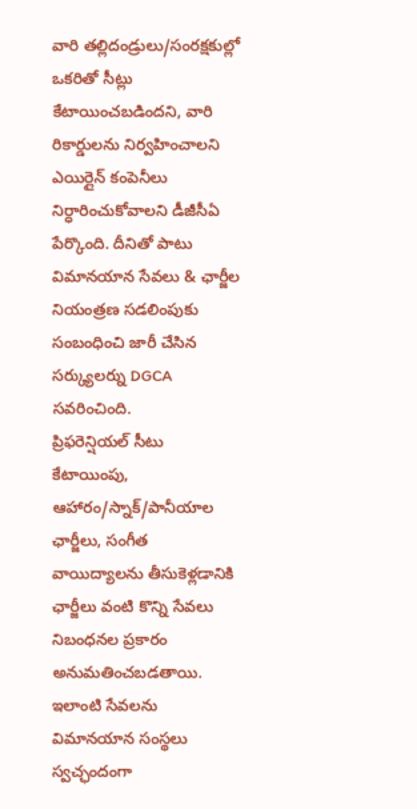వారి తల్లిదండ్రులు/సంరక్షకుల్లో ఒకరితో సీట్లు కేటాయించబడిందని, వారి రికార్డులను నిర్వహించాలని ఎయిర్లైన్ కంపెనీలు నిర్ధారించుకోవాలని డీజీసీఏ పేర్కొంది. దీనితో పాటు విమానయాన సేవలు & ఛార్జీల నియంత్రణ సడలింపుకు సంబంధించి జారీ చేసిన సర్క్యులర్ను DGCA సవరించింది.
ప్రిఫరెన్షియల్ సీటు కేటాయింపు, ఆహారం/స్నాక్/పానీయాల ఛార్జీలు, సంగీత వాయిద్యాలను తీసుకెళ్లడానికి ఛార్జీలు వంటి కొన్ని సేవలు నిబంధనల ప్రకారం అనుమతించబడతాయి. ఇలాంటి సేవలను విమానయాన సంస్థలు స్వచ్ఛందంగా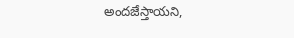అందజేస్తాయని,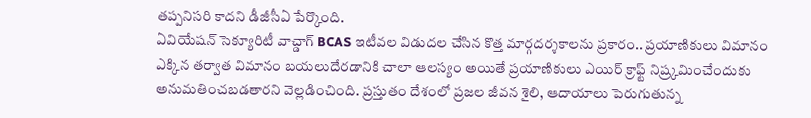తప్పనిసరి కాదని డీజీసీఏ పేర్కొంది.
ఏవియేషన్ సెక్యూరిటీ వాచ్డాగ్ BCAS ఇటీవల విడుదల చేసిన కొత్త మార్గదర్శకాలను ప్రకారం.. ప్రయాణికులు విమానం ఎక్కిన తర్వాత విమానం బయలుదేరడానికి చాలా ఆలస్యం అయితే ప్రయాణికులు ఎయిర్ క్రాఫ్ట్ నిష్ర్కమించేందుకు అనుమతించబడతారని వెల్లడించింది. ప్రస్తుతం దేశంలో ప్రజల జీవన శైలి, ఆదాయాలు పెరుగుతున్న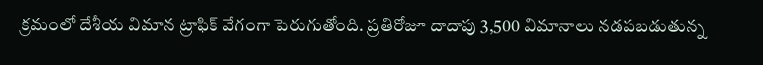క్రమంలో దేశీయ విమాన ట్రాఫిక్ వేగంగా పెరుగుతోంది. ప్రతిరోజూ దాదాపు 3,500 విమానాలు నడపబడుతున్న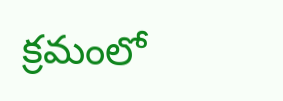క్రమంలో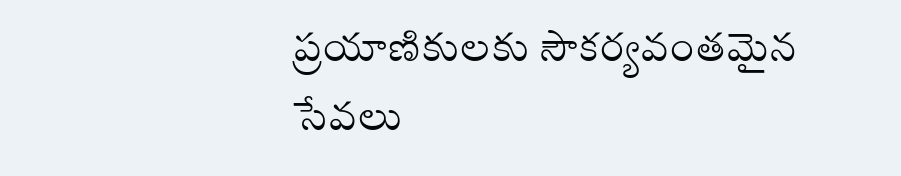ప్రయాణికులకు సౌకర్యవంతమైన సేవలు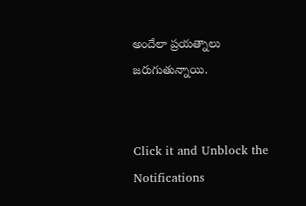అందేలా ప్రయత్నాలు జరుగుతున్నాయి.


Click it and Unblock the Notifications